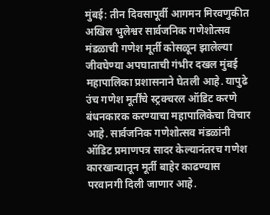मुंबई: तीन दिवसापूर्वी आगमन मिरवणुकीत अखिल भुलेश्वर सार्वजनिक गणेशोत्सव मंडळाची गणेश मूर्ती कोसळून झालेल्या जीवघेण्या अपघाताची गंभीर दखल मुंबई महापालिका प्रशासनाने घेतली आहे. यापुढे उंच गणेश मूर्तींचे स्ट्रक्चरल ऑडिट करणे बंधनकारक करण्याचा महापालिकेचा विचार आहे. सार्वजनिक गणेशोत्सव मंडळांनी ऑडिट प्रमाणपत्र सादर केल्यानंतरच गणेश कारखान्यातून मूर्ती बाहेर काढण्यास परवानगी दिली जाणार आहे.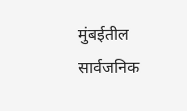मुंबईतील सार्वजनिक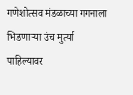गणेशोत्सव मंडळाच्या गगनाला भिडणाऱ्या उंच मुर्त्या पाहिल्यावर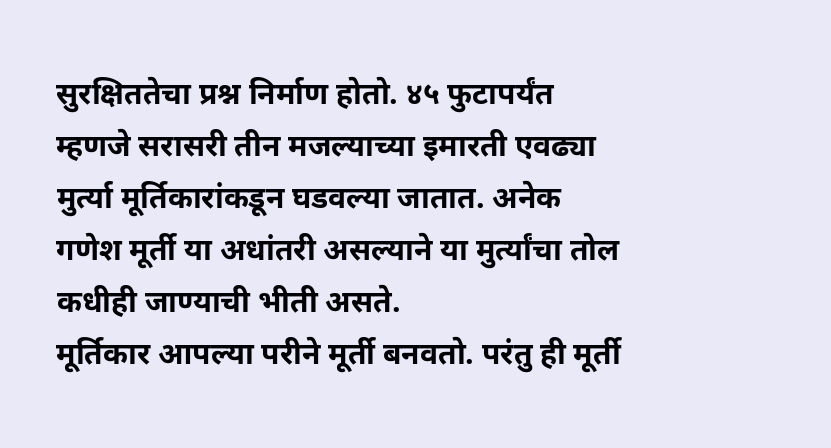सुरक्षिततेचा प्रश्न निर्माण होतो. ४५ फुटापर्यंत म्हणजे सरासरी तीन मजल्याच्या इमारती एवढ्या मुर्त्या मूर्तिकारांकडून घडवल्या जातात. अनेक गणेश मूर्ती या अधांतरी असल्याने या मुर्त्यांचा तोल कधीही जाण्याची भीती असते.
मूर्तिकार आपल्या परीने मूर्ती बनवतो. परंतु ही मूर्ती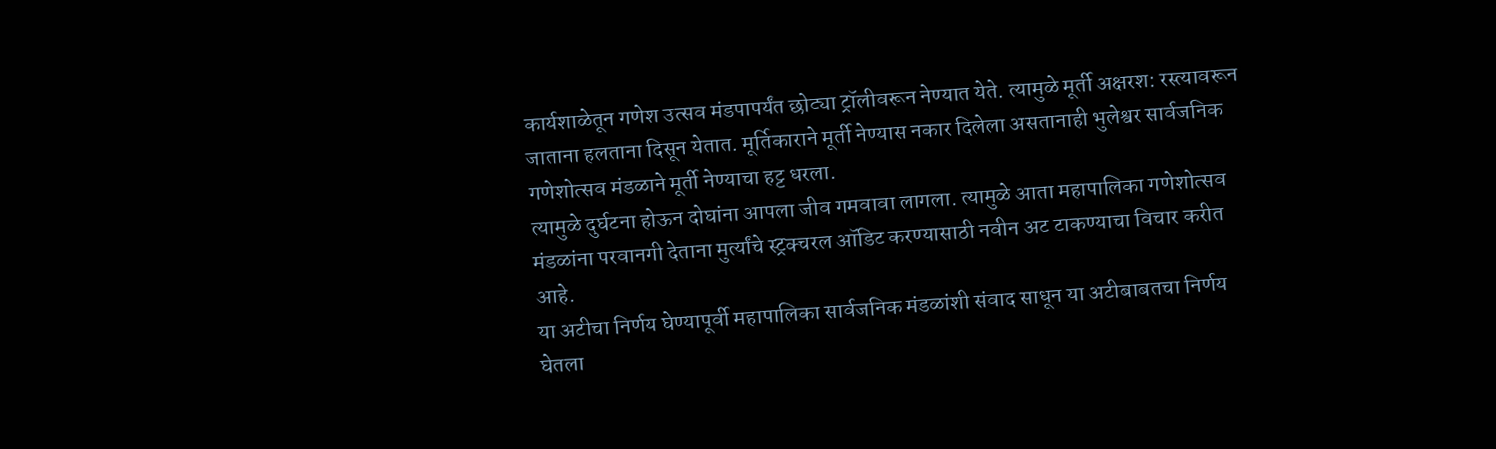कार्यशाळेतून गणेश उत्सव मंडपापर्यंत छोट्या ट्रॉलीवरून नेण्यात येते. त्यामुळे मूर्ती अक्षरश: रस्त्यावरून जाताना हलताना दिसून येतात. मूर्तिकाराने मूर्ती नेण्यास नकार दिलेला असतानाही भुलेश्वर सार्वजनिक गणेशोत्सव मंडळाने मूर्ती नेण्याचा हट्ट धरला.
त्यामुळे दुर्घटना होऊन दोघांना आपला जीव गमवावा लागला. त्यामुळे आता महापालिका गणेशोत्सव मंडळांना परवानगी देताना मुर्त्यांचे स्ट्रक्चरल ऑडिट करण्यासाठी नवीन अट टाकण्याचा विचार करीत आहे.
या अटीचा निर्णय घेण्यापूर्वी महापालिका सार्वजनिक मंडळांशी संवाद साधून या अटीबाबतचा निर्णय घेतला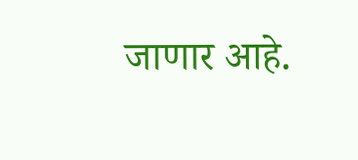जाणार आहे.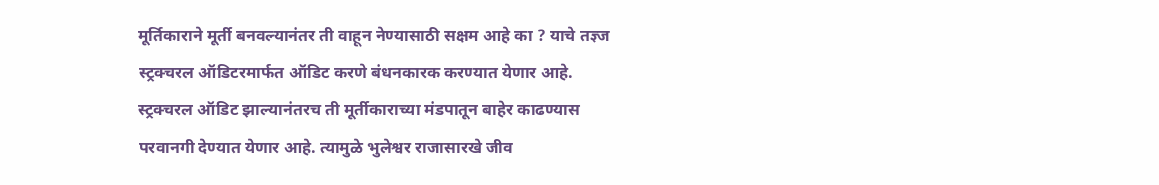मूर्तिकाराने मूर्ती बनवल्यानंतर ती वाहून नेण्यासाठी सक्षम आहे का ? याचे तज्ञ्ज स्ट्रक्चरल ऑडिटरमार्फत ऑडिट करणे बंधनकारक करण्यात येणार आहे.
स्ट्रक्चरल ऑडिट झाल्यानंतरच ती मूर्तीकाराच्या मंडपातून बाहेर काढण्यास परवानगी देण्यात येणार आहे. त्यामुळे भुलेश्वर राजासारखे जीव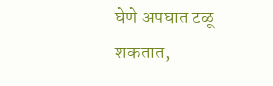घेणे अपघात टळू शकतात,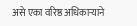असे एका वरिष्ठ अधिकाऱ्याने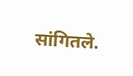सांगितले.